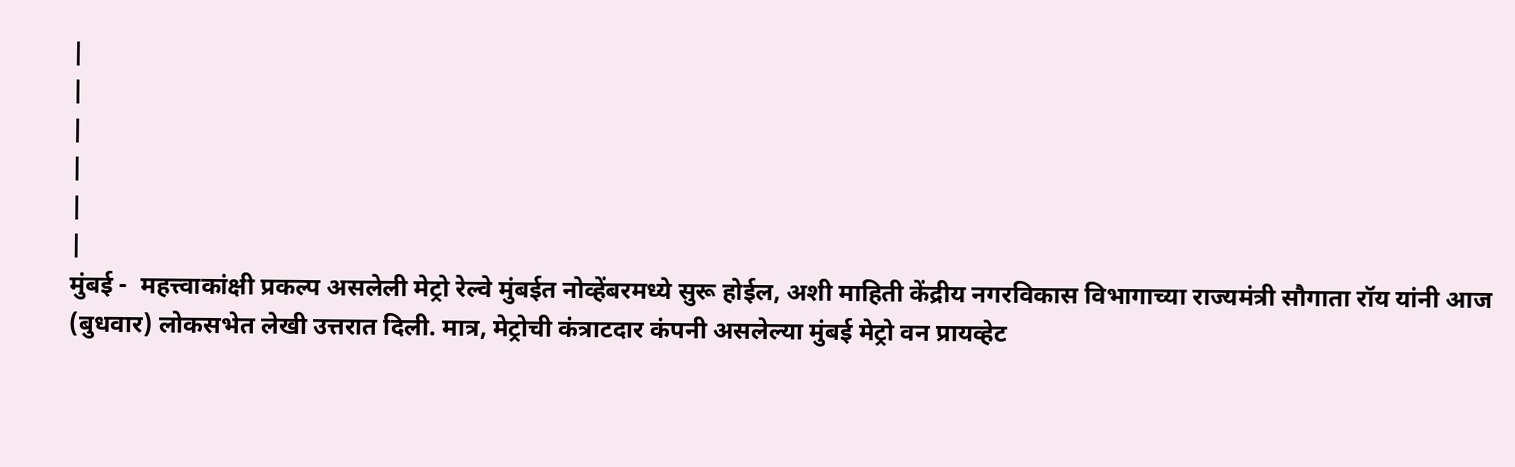|
|
|
|
|
|
मुंबई -  महत्त्वाकांक्षी प्रकल्प असलेली मेट्रो रेल्वे मुंबईत नोव्हेंबरमध्ये सुरू होईल, अशी माहिती केंद्रीय नगरविकास विभागाच्या राज्यमंत्री सौगाता रॉय यांनी आज (बुधवार) लोकसभेत लेखी उत्तरात दिली. मात्र, मेट्रोची कंत्राटदार कंपनी असलेल्या मुंबई मेट्रो वन प्रायव्हेट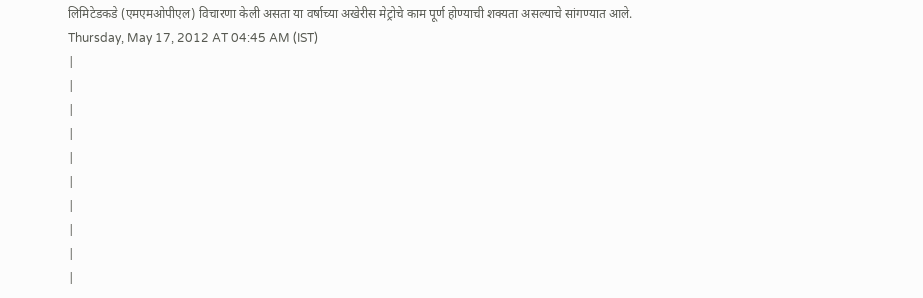लिमिटेडकडे (एमएमओपीएल) विचारणा केली असता या वर्षाच्या अखेरीस मेट्रोचे काम पूर्ण होण्याची शक्यता असल्याचे सांगण्यात आले.
Thursday, May 17, 2012 AT 04:45 AM (IST)
|
|
|
|
|
|
|
|
|
|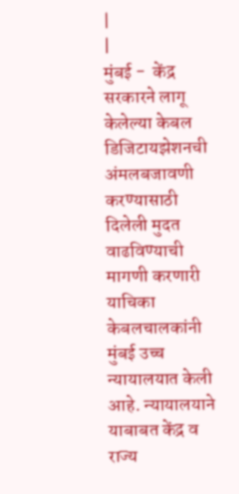|
|
मुंबई -  केंद्र सरकारने लागू केलेल्या केबल डिजिटायझेशनची अंमलबजावणी करण्यासाठी दिलेली मुदत वाढविण्याची मागणी करणारी याचिका केबलचालकांनी मुंबई उच्च न्यायालयात केली आहे. न्यायालयाने याबाबत केंद्र व राज्य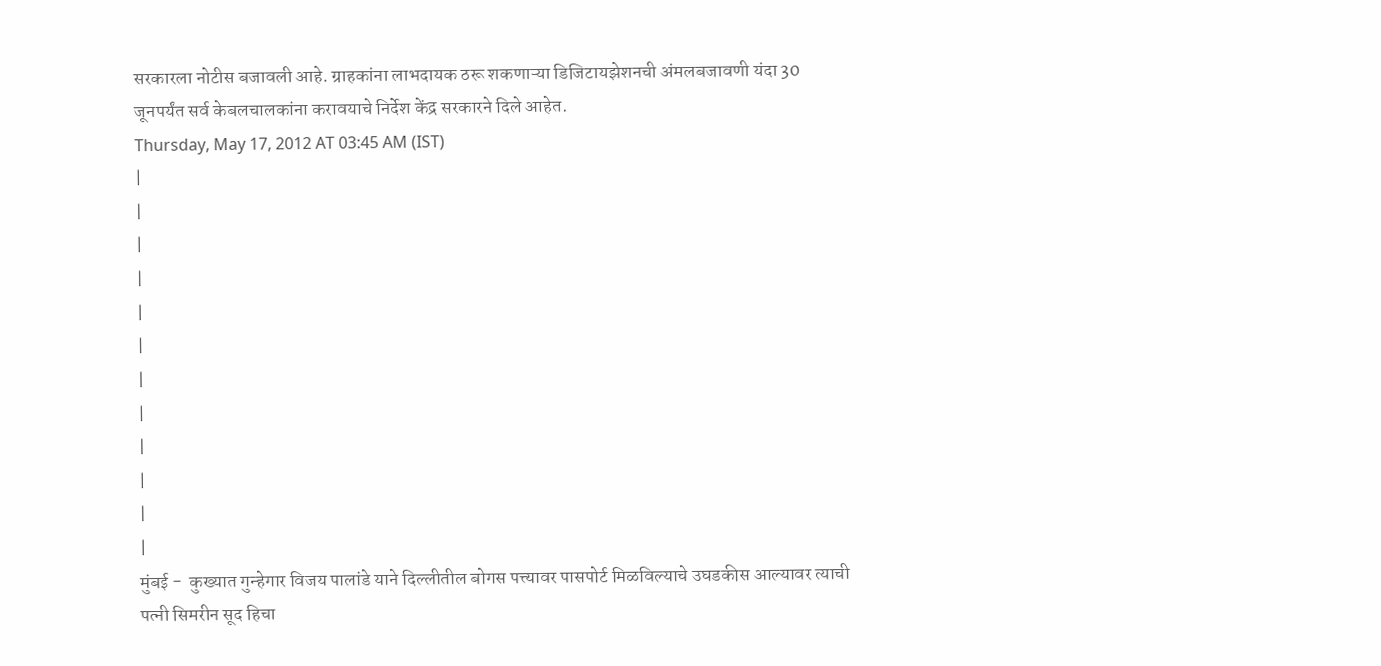सरकारला नोटीस बजावली आहे. ग्राहकांना लाभदायक ठरू शकणाऱ्या डिजिटायझेशनची अंमलबजावणी यंदा 30 जूनपर्यंत सर्व केबलचालकांना करावयाचे निर्देश केंद्र सरकारने दिले आहेत.
Thursday, May 17, 2012 AT 03:45 AM (IST)
|
|
|
|
|
|
|
|
|
|
|
|
मुंबई -  कुख्यात गुन्हेगार विजय पालांडे याने दिल्लीतील बोगस पत्त्यावर पासपोर्ट मिळविल्याचे उघडकीस आल्यावर त्याची पत्नी सिमरीन सूद हिचा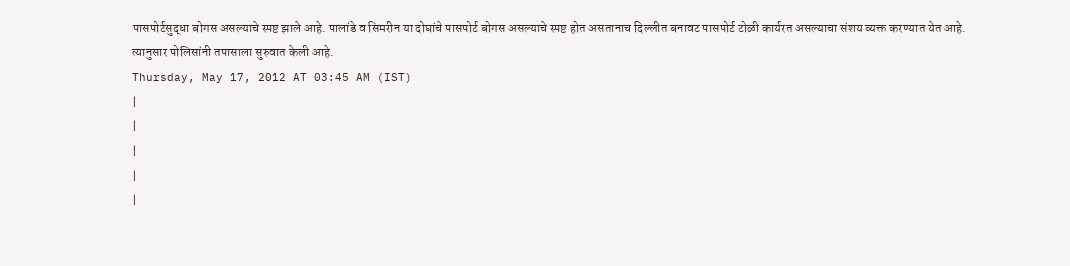पासपोर्टसुद्धा बोगस असल्याचे स्पष्ट झाले आहे. पालांडे व सिमरीन या दोघांचे पासपोर्ट बोगस असल्याचे स्पष्ट होत असतानाच दिल्लीत बनावट पासपोर्ट टोळी कार्यरत असल्याचा संशय व्यक्त करण्यात येत आहे. त्यानुसार पोलिसांनी तपासाला सुरुवात केली आहे.
Thursday, May 17, 2012 AT 03:45 AM (IST)
|
|
|
|
|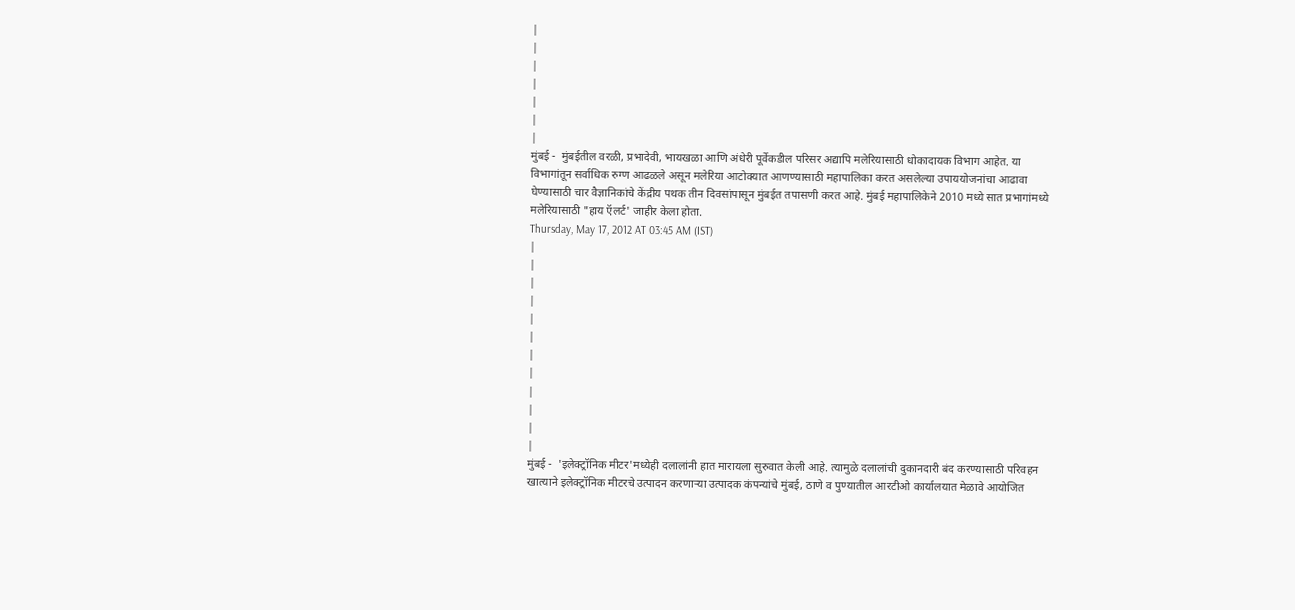|
|
|
|
|
|
|
मुंबई -  मुंबईतील वरळी, प्रभादेवी, भायखळा आणि अंधेरी पूर्वेकडील परिसर अद्यापि मलेरियासाठी धोकादायक विभाग आहेत. या विभागांतून सर्वाधिक रुग्ण आढळले असून मलेरिया आटोक्यात आणण्यासाठी महापालिका करत असलेल्या उपाययोजनांचा आढावा घेण्यासाठी चार वैज्ञानिकांचे केंद्रीय पथक तीन दिवसांपासून मुंबईत तपासणी करत आहे. मुंबई महापालिकेने 2010 मध्ये सात प्रभागांमध्ये मलेरियासाठी "हाय ऍलर्ट' जाहीर केला होता.
Thursday, May 17, 2012 AT 03:45 AM (IST)
|
|
|
|
|
|
|
|
|
|
|
|
मुंबई -  'इलेक्ट्रॉनिक मीटर'मध्येही दलालांनी हात मारायला सुरुवात केली आहे. त्यामुळे दलालांची दुकानदारी बंद करण्यासाठी परिवहन खात्याने इलेक्ट्रॉनिक मीटरचे उत्पादन करणाऱ्या उत्पादक कंपन्यांचे मुंबई, ठाणे व पुण्यातील आरटीओ कार्यालयात मेळावे आयोजित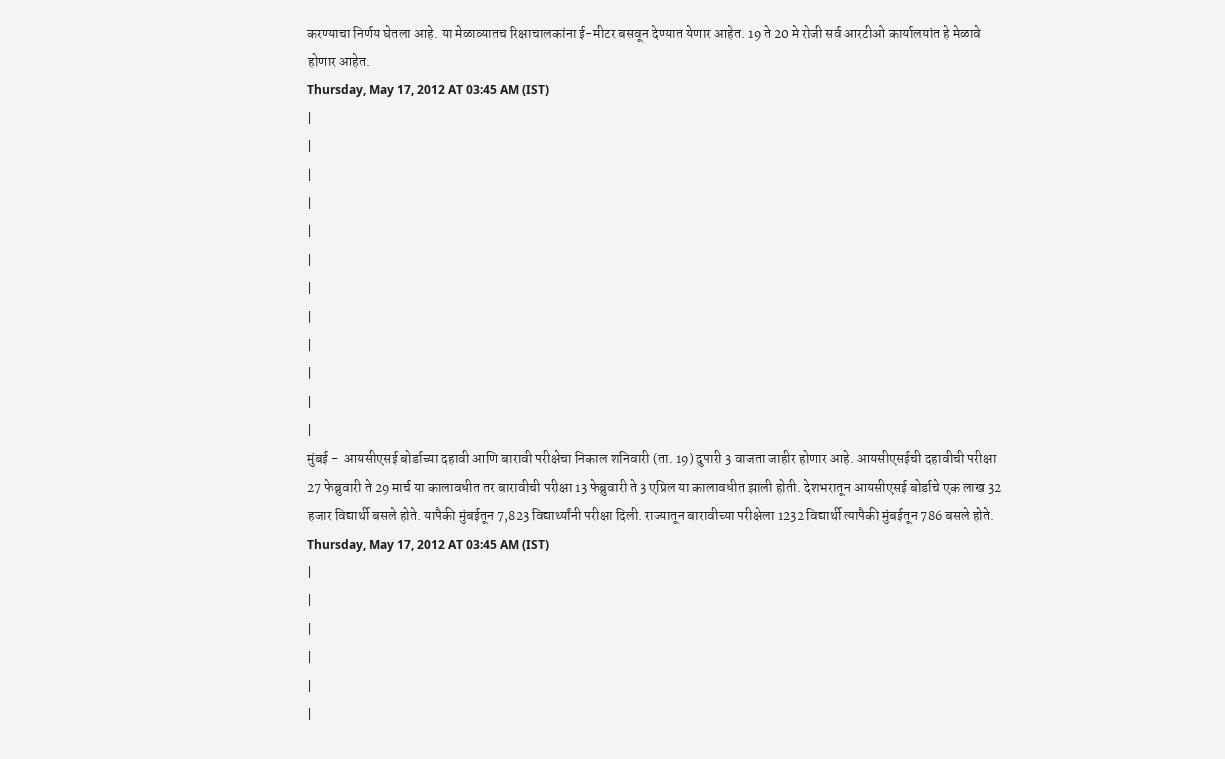करण्याचा निर्णय घेतला आहे. या मेळाव्यातच रिक्षाचालकांना ई-मीटर बसवून देण्यात येणार आहेत. 19 ते 20 मे रोजी सर्व आरटीओ कार्यालयांत हे मेळावे होणार आहेत.
Thursday, May 17, 2012 AT 03:45 AM (IST)
|
|
|
|
|
|
|
|
|
|
|
|
मुंबई -  आयसीएसई बोर्डाच्या दहावी आणि बारावी परीक्षेचा निकाल शनिवारी (ता. 19) दुपारी 3 वाजता जाहीर होणार आहे. आयसीएसईची दहावीची परीक्षा 27 फेब्रुवारी ते 29 मार्च या कालावधीत तर बारावीची परीक्षा 13 फेब्रुवारी ते 3 एप्रिल या कालावधीत झाली होती. देशभरातून आयसीएसई बोर्डाचे एक लाख 32 हजार विद्यार्थी बसले होते. यापैकी मुंबईतून 7,823 विद्यार्थ्यांनी परीक्षा दिली. राज्यातून बारावीच्या परीक्षेला 1232 विद्यार्थी त्यापैकी मुंबईतून 786 बसले होते.
Thursday, May 17, 2012 AT 03:45 AM (IST)
|
|
|
|
|
|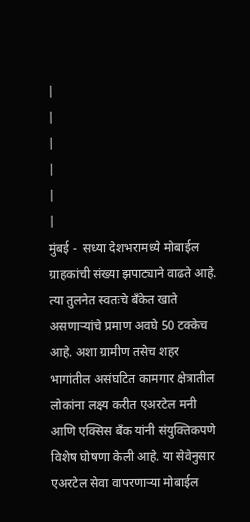|
|
|
|
|
|
मुंबई -  सध्या देशभरामध्ये मोबाईल ग्राहकांची संख्या झपाट्याने वाढते आहे. त्या तुलनेत स्वतःचे बॅंकेत खाते असणाऱ्यांचे प्रमाण अवघे 50 टक्केच आहे. अशा ग्रामीण तसेच शहर भागांतील असंघटित कामगार क्षेत्रातील लोकांना लक्ष्य करीत एअरटेल मनी आणि एक्सिस बॅंक यांनी संयुक्तिकपणे विशेष घोषणा केली आहे. या सेवेनुसार एअरटेल सेवा वापरणाऱ्या मोबाईल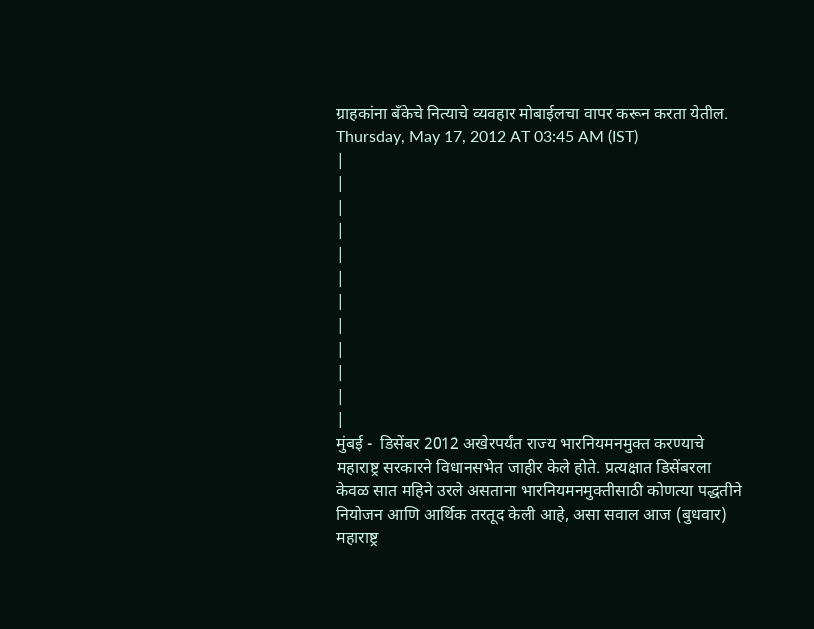ग्राहकांना बॅंकेचे नित्याचे व्यवहार मोबाईलचा वापर करून करता येतील.
Thursday, May 17, 2012 AT 03:45 AM (IST)
|
|
|
|
|
|
|
|
|
|
|
|
मुंबई -  डिसेंबर 2012 अखेरपर्यंत राज्य भारनियमनमुक्त करण्याचे महाराष्ट्र सरकारने विधानसभेत जाहीर केले होते. प्रत्यक्षात डिसेंबरला केवळ सात महिने उरले असताना भारनियमनमुक्तीसाठी कोणत्या पद्धतीने नियोजन आणि आर्थिक तरतूद केली आहे, असा सवाल आज (बुधवार) महाराष्ट्र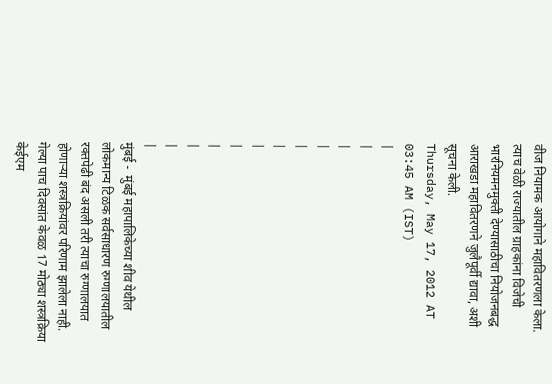वीज नियामक आयोगाने महावितरणला केला. त्याच वेळी राज्यातील ग्राहकांना विजेची भारनियमनमुक्ती देण्यासाठीचा नियोजनबद्ध आराखडा महावितरणने जुलैपूर्वी द्यावा, अशी सूचना केली.
Thursday, May 17, 2012 AT 03:45 AM (IST)
|
|
|
|
|
|
|
|
|
|
|
|
मुंबई -  मुंबई महापालिकेच्या शीव येथील लोकमान्य टिळक सर्वसाधारण रुग्णालयातील रक्तपेढी बंद असली तरी त्याचा रुग्णालयात होणाऱ्या शस्त्रक्रियांवर परिणाम झालेला नाही. गेल्या पाच दिवसांत केवळ 17 मोठ्या शस्त्रक्रिया केईएम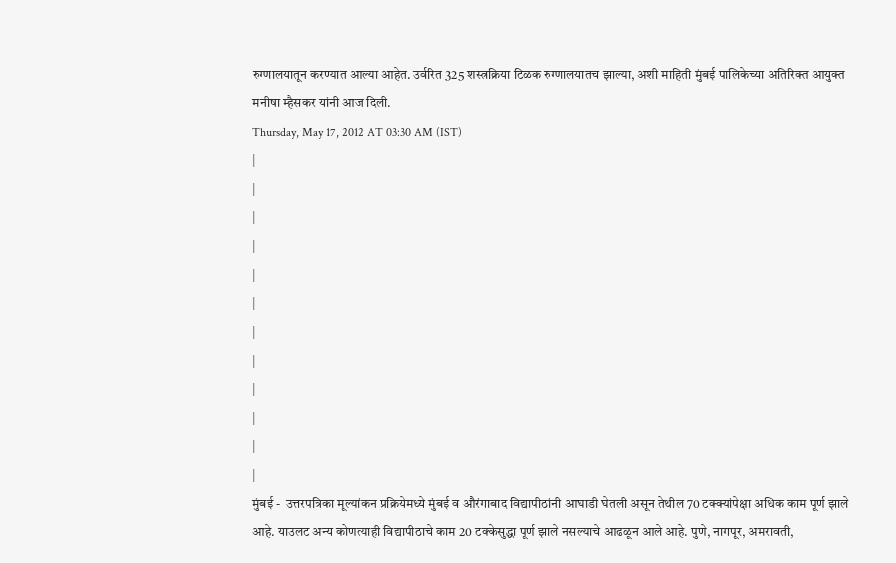रुग्णालयातून करण्यात आल्या आहेत. उर्वरित 325 शस्त्रक्रिया टिळक रुग्णालयातच झाल्या, अशी माहिती मुंबई पालिकेच्या अतिरिक्त आयुक्त मनीषा म्हैसकर यांनी आज दिली.
Thursday, May 17, 2012 AT 03:30 AM (IST)
|
|
|
|
|
|
|
|
|
|
|
|
मुंबई -  उत्तरपत्रिका मूल्यांकन प्रक्रियेमध्ये मुंबई व औरंगाबाद विद्यापीठांनी आघाडी घेतली असून तेथील 70 टक्क्यांपेक्षा अधिक काम पूर्ण झाले आहे. याउलट अन्य कोणत्याही विद्यापीठाचे काम 20 टक्केसुद्धा पूर्ण झाले नसल्याचे आढळून आले आहे. पुणे, नागपूर, अमरावती,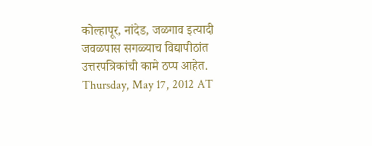कोल्हापूर, नांदेड, जळगाव इत्यादी जवळपास सगळ्याच विद्यापीठांत उत्तरपत्रिकांची कामे ठप्प आहेत.
Thursday, May 17, 2012 AT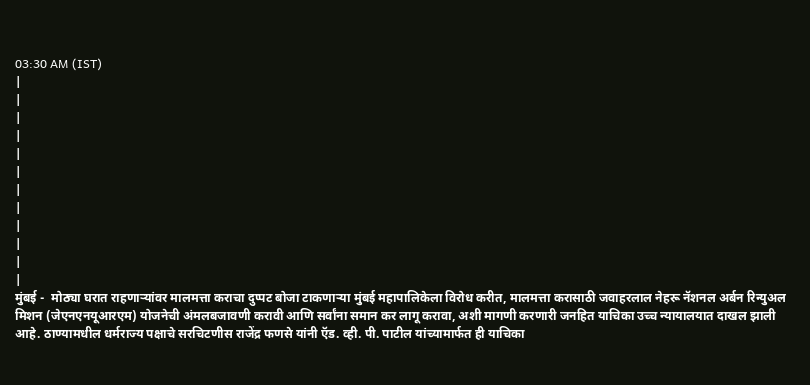03:30 AM (IST)
|
|
|
|
|
|
|
|
|
|
|
|
मुंबई -  मोठ्या घरात राहणाऱ्यांवर मालमत्ता कराचा दुप्पट बोजा टाकणाऱ्या मुंबई महापालिकेला विरोध करीत, मालमत्ता करासाठी जवाहरलाल नेहरू नॅशनल अर्बन रिन्युअल मिशन (जेएनएनयूआरएम) योजनेची अंमलबजावणी करावी आणि सर्वांना समान कर लागू करावा, अशी मागणी करणारी जनहित याचिका उच्च न्यायालयात दाखल झाली आहे. ठाण्यामधील धर्मराज्य पक्षाचे सरचिटणीस राजेंद्र फणसे यांनी ऍड. व्ही. पी. पाटील यांच्यामार्फत ही याचिका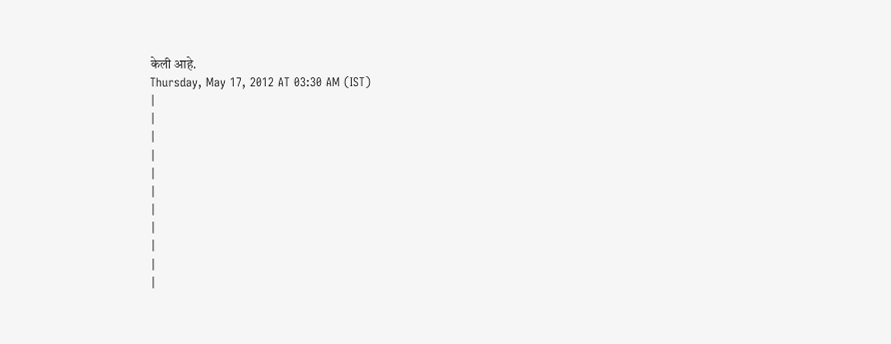केली आहे.
Thursday, May 17, 2012 AT 03:30 AM (IST)
|
|
|
|
|
|
|
|
|
|
|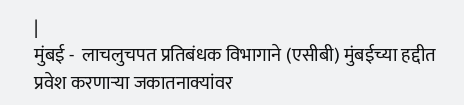|
मुंबई -  लाचलुचपत प्रतिबंधक विभागाने (एसीबी) मुंबईच्या हद्दीत प्रवेश करणाऱ्या जकातनाक्यांवर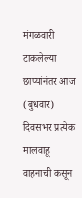मंगळवारी टाकलेल्या छाप्यांनंतर आज (बुधवार) दिवसभर प्रत्येक मालवाहू वाहनाची कसून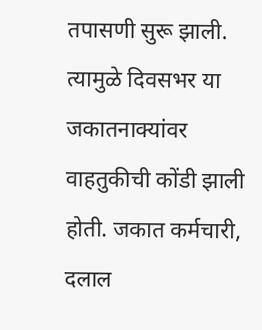तपासणी सुरू झाली. त्यामुळे दिवसभर या जकातनाक्यांवर वाहतुकीची कोंडी झाली होती. जकात कर्मचारी, दलाल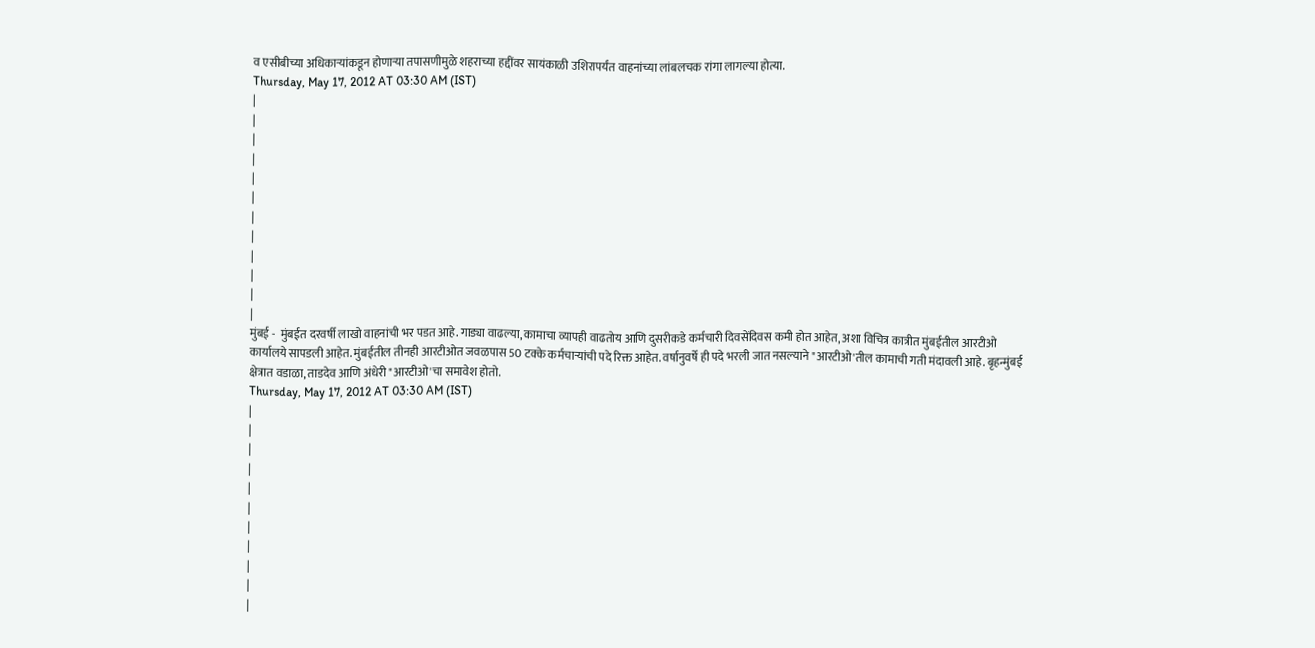व एसीबीच्या अधिकाऱ्यांकडून होणाऱ्या तपासणीमुळे शहराच्या हद्दींवर सायंकाळी उशिरापर्यंत वाहनांच्या लांबलचक रांगा लागल्या होत्या.
Thursday, May 17, 2012 AT 03:30 AM (IST)
|
|
|
|
|
|
|
|
|
|
|
|
मुंबई -  मुंबईत दरवर्षी लाखो वाहनांची भर पडत आहे. गाड्या वाढल्या, कामाचा व्यापही वाढतोय आणि दुसरीकडे कर्मचारी दिवसेंदिवस कमी होत आहेत, अशा विचित्र कात्रीत मुंबईतील आरटीओ कार्यालये सापडली आहेत. मुंबईतील तीनही आरटीओत जवळपास 50 टक्के कर्मचाऱ्यांची पदे रिक्त आहेत. वर्षानुवर्षे ही पदे भरली जात नसल्याने "आरटीओ'तील कामाची गती मंदावली आहे. बृहन्मुंबई क्षेत्रात वडाळा, ताडदेव आणि अंधेरी "आरटीओ'चा समावेश होतो.
Thursday, May 17, 2012 AT 03:30 AM (IST)
|
|
|
|
|
|
|
|
|
|
|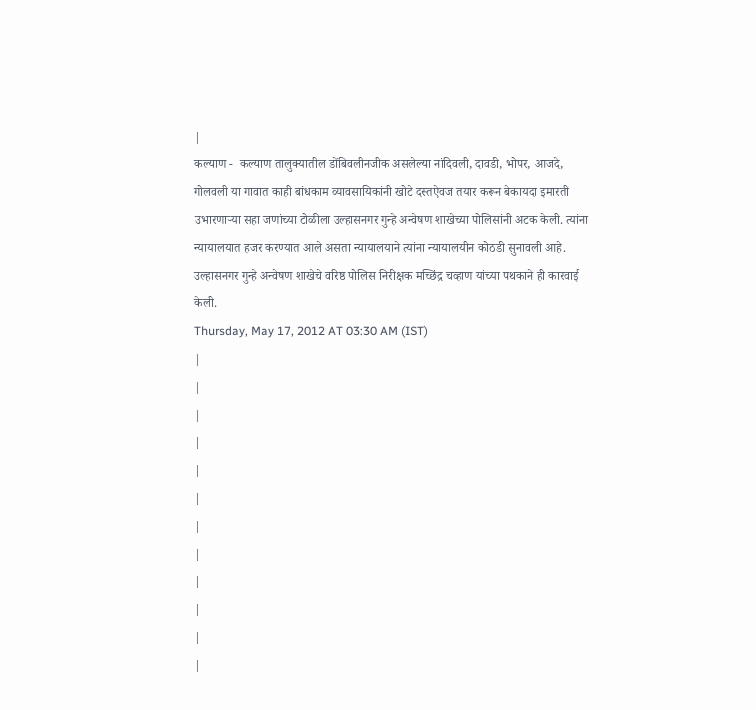|
कल्याण -  कल्याण तालुक्यातील डोंबिवलीनजीक असलेल्या नांदिवली, दावडी, भोपर, आजदे, गोलवली या गावात काही बांधकाम व्यावसायिकांनी खोटे दस्तऐवज तयार करून बेकायदा इमारती उभारणाऱ्या सहा जणांच्या टोळीला उल्हासनगर गुन्हे अन्वेषण शाखेच्या पोलिसांनी अटक केली. त्यांना न्यायालयात हजर करण्यात आले असता न्यायालयाने त्यांना न्यायालयीन कोठडी सुनावली आहे. उल्हासनगर गुन्हे अन्वेषण शाखेचे वरिष्ठ पोलिस निरीक्षक मच्छिंद्र चव्हाण यांच्या पथकाने ही कारवाई केली.
Thursday, May 17, 2012 AT 03:30 AM (IST)
|
|
|
|
|
|
|
|
|
|
|
|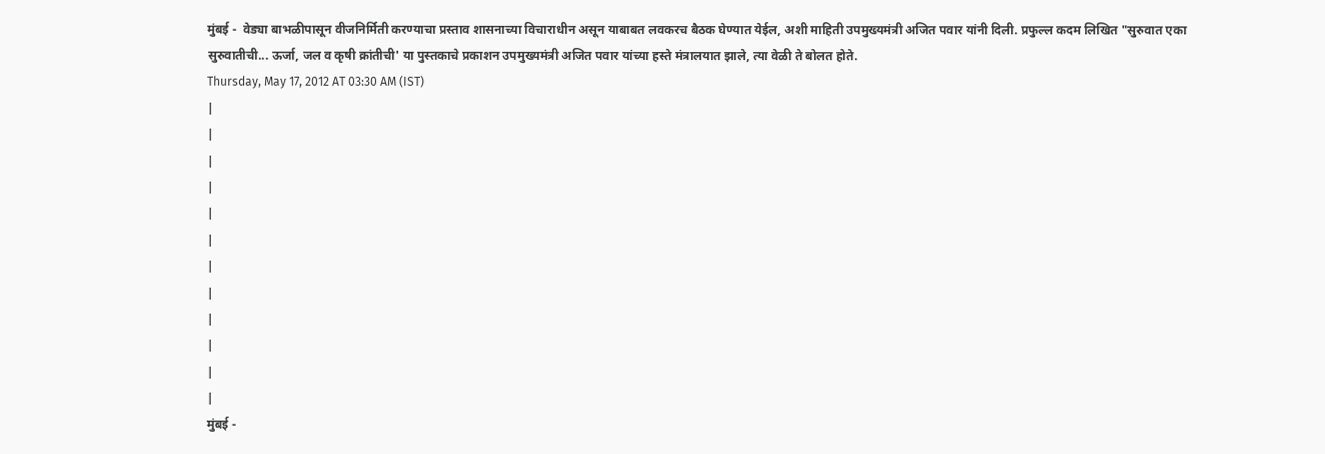मुंबई -  वेड्या बाभळीपासून वीजनिर्मिती करण्याचा प्रस्ताव शासनाच्या विचाराधीन असून याबाबत लवकरच बैठक घेण्यात येईल, अशी माहिती उपमुख्यमंत्री अजित पवार यांनी दिली. प्रफुल्ल कदम लिखित "सुरुवात एका सुरुवातीची... ऊर्जा, जल व कृषी क्रांतीची' या पुस्तकाचे प्रकाशन उपमुख्यमंत्री अजित पवार यांच्या हस्ते मंत्रालयात झाले, त्या वेळी ते बोलत होते.
Thursday, May 17, 2012 AT 03:30 AM (IST)
|
|
|
|
|
|
|
|
|
|
|
|
मुंबई -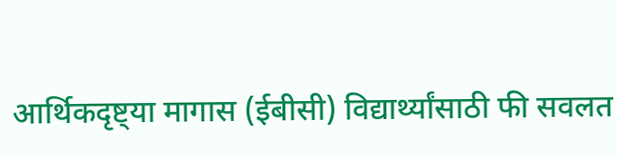आर्थिकदृष्ट्या मागास (ईबीसी) विद्यार्थ्यांसाठी फी सवलत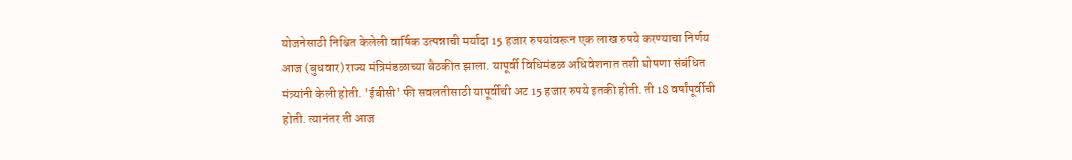योजनेसाठी निश्चित केलेली वार्षिक उत्पन्नाची मर्यादा 15 हजार रुपयांवरून एक लाख रुपये करण्याचा निर्णय आज (बुधवार) राज्य मंत्रिमंडळाच्या बैठकीत झाला. यापूर्वी विधिमंडळ अधिवेशनात तशी घोषणा संबंधित मंत्र्यांनी केली होती. 'ईबीसी' फी सवलतीसाठी यापूर्वीची अट 15 हजार रुपये इतकी होती. ती 18 वर्षांपूर्वीची होती. त्यानंतर ती आज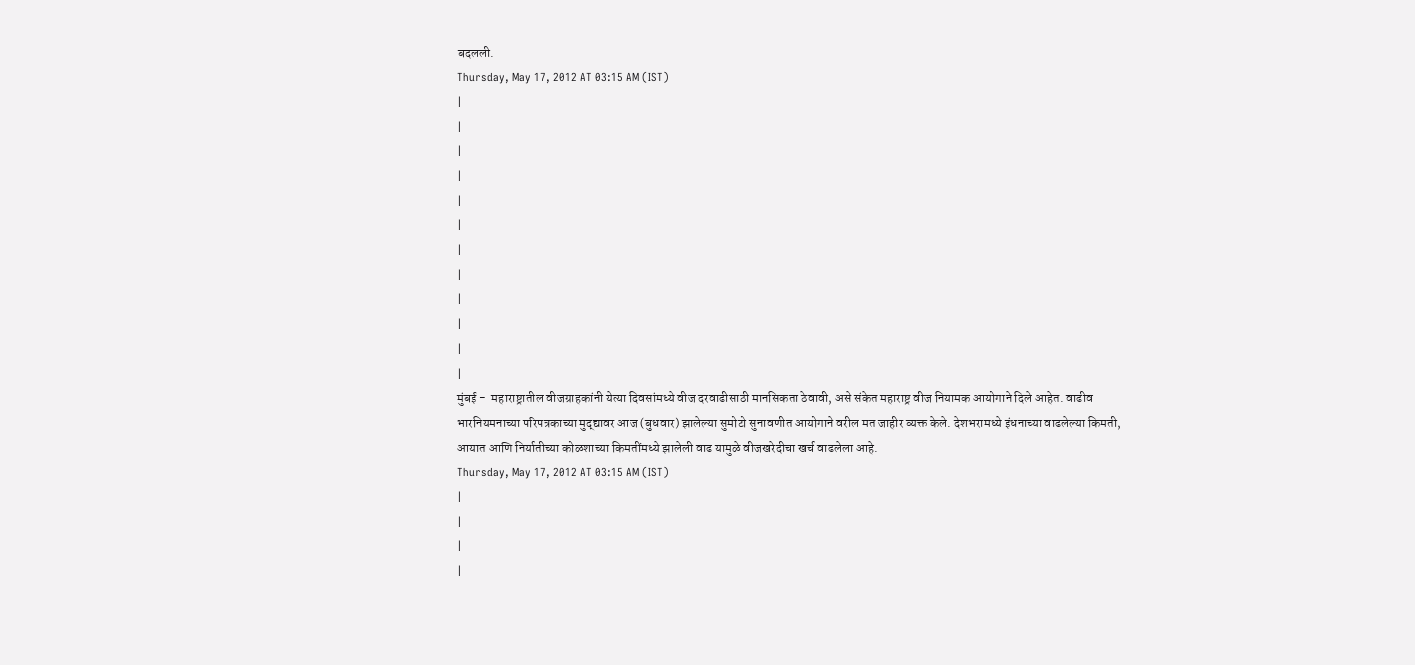बदलली.
Thursday, May 17, 2012 AT 03:15 AM (IST)
|
|
|
|
|
|
|
|
|
|
|
|
मुंबई -  महाराष्ट्रातील वीजग्राहकांनी येत्या दिवसांमध्ये वीज दरवाढीसाठी मानसिकता ठेवावी, असे संकेत महाराष्ट्र वीज नियामक आयोगाने दिले आहेत. वाढीव भारनियमनाच्या परिपत्रकाच्या मुद्द्यावर आज (बुधवार) झालेल्या सुमोटो सुनावणीत आयोगाने वरील मत जाहीर व्यक्त केले. देशभरामध्ये इंधनाच्या वाढलेल्या किमती, आयात आणि निर्यातीच्या कोळशाच्या किमतींमध्ये झालेली वाढ यामुळे वीजखरेदीचा खर्च वाढलेला आहे.
Thursday, May 17, 2012 AT 03:15 AM (IST)
|
|
|
|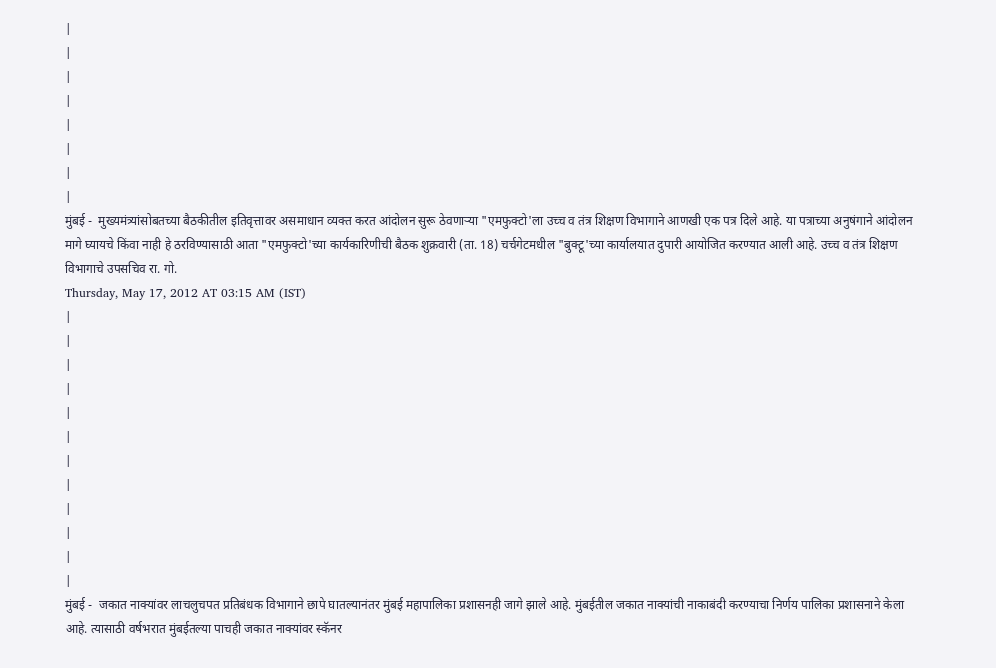|
|
|
|
|
|
|
|
मुंबई -  मुख्यमंत्र्यांसोबतच्या बैठकीतील इतिवृत्तावर असमाधान व्यक्त करत आंदोलन सुरू ठेवणाऱ्या "एमफुक्टो'ला उच्च व तंत्र शिक्षण विभागाने आणखी एक पत्र दिले आहे. या पत्राच्या अनुषंगाने आंदोलन मागे घ्यायचे किंवा नाही हे ठरविण्यासाठी आता "एमफुक्टो'च्या कार्यकारिणीची बैठक शुक्रवारी (ता. 18) चर्चगेटमधील "बुक्टू'च्या कार्यालयात दुपारी आयोजित करण्यात आली आहे. उच्च व तंत्र शिक्षण विभागाचे उपसचिव रा. गो.
Thursday, May 17, 2012 AT 03:15 AM (IST)
|
|
|
|
|
|
|
|
|
|
|
|
मुंबई -  जकात नाक्यांवर लाचलुचपत प्रतिबंधक विभागाने छापे घातल्यानंतर मुंबई महापालिका प्रशासनही जागे झाले आहे. मुंबईतील जकात नाक्यांची नाकाबंदी करण्याचा निर्णय पालिका प्रशासनाने केला आहे. त्यासाठी वर्षभरात मुंबईतल्या पाचही जकात नाक्यांवर स्कॅनर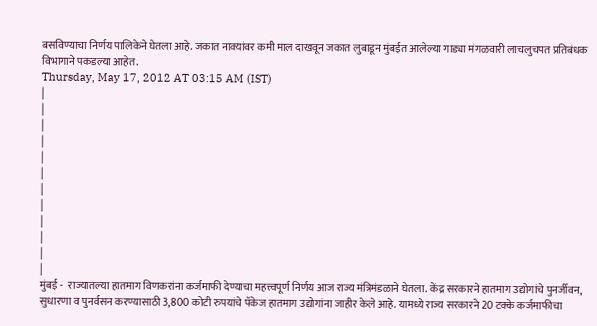बसविण्याचा निर्णय पालिकेने घेतला आहे. जकात नाक्यांवर कमी माल दाखवून जकात लुबाडून मुंबईत आलेल्या गाड्या मंगळवारी लाचलुचपत प्रतिबंधक विभागाने पकडल्या आहेत.
Thursday, May 17, 2012 AT 03:15 AM (IST)
|
|
|
|
|
|
|
|
|
|
|
|
मुंबई -  राज्यातल्या हातमाग विणकरांना कर्जमाफी देण्याचा महत्त्वपूर्ण निर्णय आज राज्य मंत्रिमंडळाने घेतला. केंद्र सरकारने हातमाग उद्योगांचे पुनर्जीवन, सुधारणा व पुनर्वसन करण्यासाठी 3,800 कोटी रुपयांचे पॅकेज हातमाग उद्योगांना जाहीर केले आहे. यामध्ये राज्य सरकारने 20 टक्के कर्जमाफीचा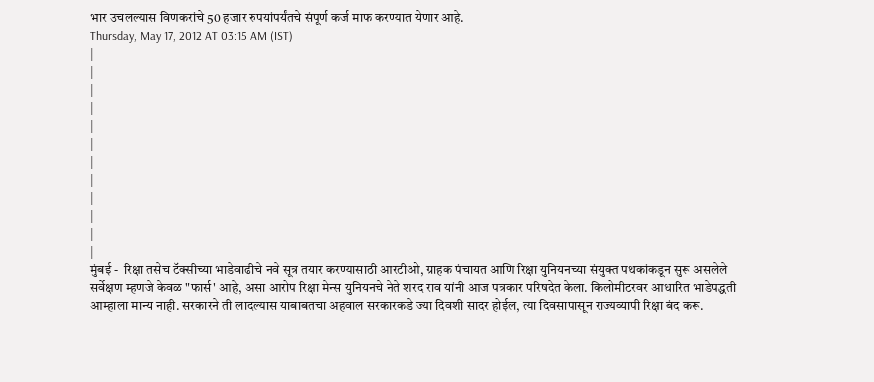भार उचलल्यास विणकरांचे 50 हजार रुपयांपर्यंतचे संपूर्ण कर्ज माफ करण्यात येणार आहे.
Thursday, May 17, 2012 AT 03:15 AM (IST)
|
|
|
|
|
|
|
|
|
|
|
|
मुंबई -  रिक्षा तसेच टॅक्सीच्या भाडेवाढीचे नवे सूत्र तयार करण्यासाठी आरटीओ, ग्राहक पंचायत आणि रिक्षा युनियनच्या संयुक्त पथकांकडून सुरू असलेले सर्वेक्षण म्हणजे केवळ "फार्स' आहे, असा आरोप रिक्षा मेन्स युनियनचे नेते शरद राव यांनी आज पत्रकार परिषदेत केला. किलोमीटरवर आधारित भाडेपद्धती आम्हाला मान्य नाही. सरकारने ती लादल्यास याबाबतचा अहवाल सरकारकडे ज्या दिवशी सादर होईल, त्या दिवसापासून राज्यव्यापी रिक्षा बंद करू.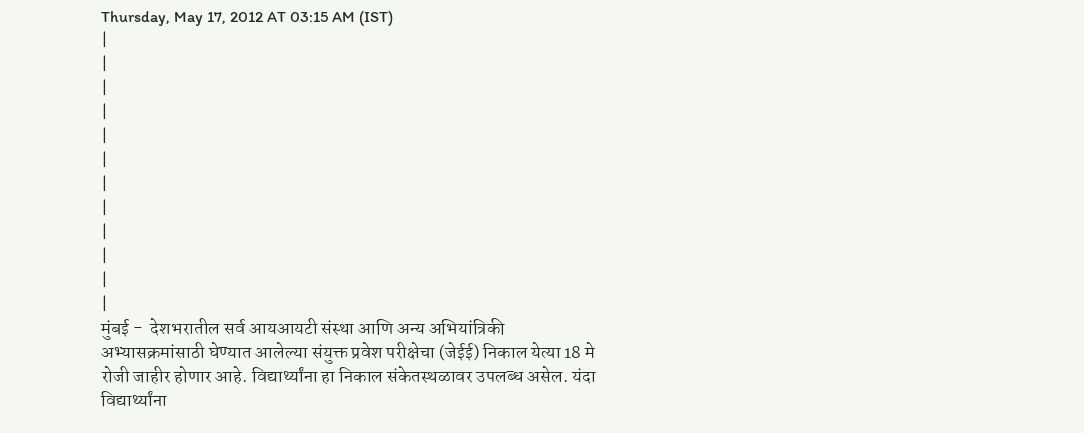Thursday, May 17, 2012 AT 03:15 AM (IST)
|
|
|
|
|
|
|
|
|
|
|
|
मुंबई -  देशभरातील सर्व आयआयटी संस्था आणि अन्य अभियांत्रिकी अभ्यासक्रमांसाठी घेण्यात आलेल्या संयुक्त प्रवेश परीक्षेचा (जेईई) निकाल येत्या 18 मे रोजी जाहीर होणार आहे. विद्यार्थ्यांना हा निकाल संकेतस्थळावर उपलब्ध असेल. यंदा विद्यार्थ्यांना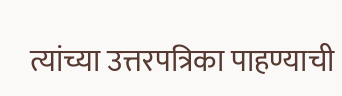त्यांच्या उत्तरपत्रिका पाहण्याची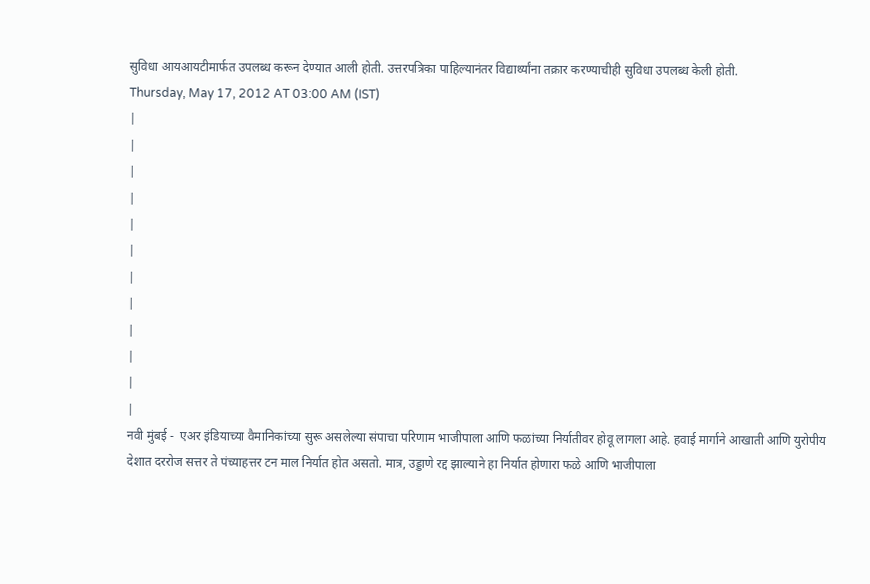सुविधा आयआयटीमार्फत उपलब्ध करून देण्यात आली होती. उत्तरपत्रिका पाहिल्यानंतर विद्यार्थ्यांना तक्रार करण्याचीही सुविधा उपलब्ध केली होती.
Thursday, May 17, 2012 AT 03:00 AM (IST)
|
|
|
|
|
|
|
|
|
|
|
|
नवी मुंबई -  एअर इंडियाच्या वैमानिकांच्या सुरू असलेल्या संपाचा परिणाम भाजीपाला आणि फळांच्या निर्यातीवर होवू लागला आहे. हवाई मार्गाने आखाती आणि युरोपीय देशात दररोज सत्तर ते पंच्याहत्तर टन माल निर्यात होत असतो. मात्र, उड्डाणे रद्द झाल्याने हा निर्यात होणारा फळे आणि भाजीपाला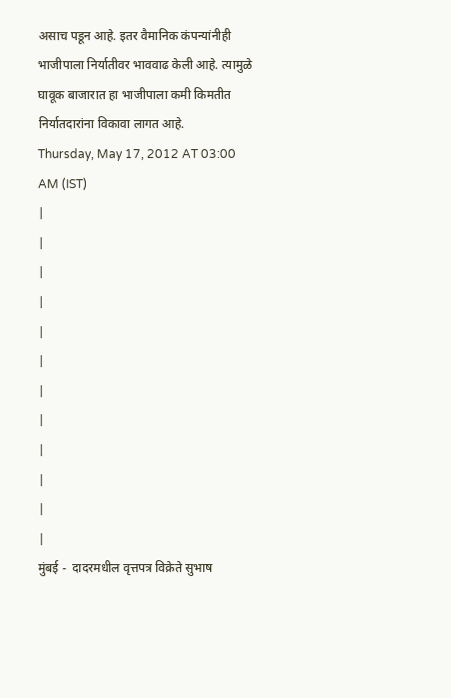असाच पडून आहे. इतर वैमानिक कंपन्यांनीही भाजीपाला निर्यातीवर भाववाढ केली आहे. त्यामुळे घावूक बाजारात हा भाजीपाला कमी किमतीत निर्यातदारांना विकावा लागत आहे.
Thursday, May 17, 2012 AT 03:00 AM (IST)
|
|
|
|
|
|
|
|
|
|
|
|
मुंबई -  दादरमधील वृत्तपत्र विक्रेते सुभाष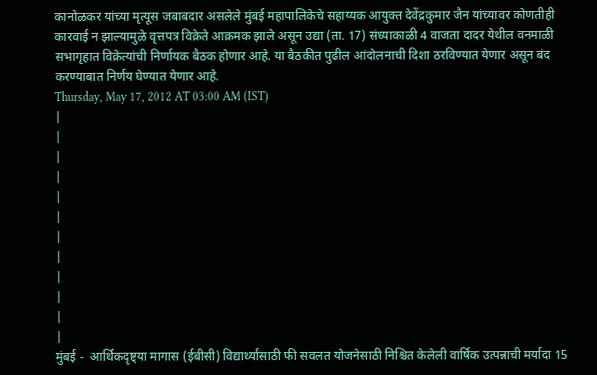कानोळकर यांच्या मृत्यूस जबाबदार असलेले मुंबई महापालिकेचे सहाय्यक आयुक्त देवेंद्रकुमार जैन यांच्यावर कोणतीही कारवाई न झाल्यामुळे वृत्तपत्र विक्रेते आक्रमक झाले असून उद्या (ता. 17) संध्याकाळी 4 वाजता दादर येथील वनमाळी सभागृहात विक्रेत्यांची निर्णायक बैठक होणार आहे. या बैठकीत पुढील आंदोलनाची दिशा ठरविण्यात येणार असून बंद करण्याबात निर्णय घेण्यात येणार आहे.
Thursday, May 17, 2012 AT 03:00 AM (IST)
|
|
|
|
|
|
|
|
|
|
|
|
मुंबई -  आर्थिकदृष्ट्या मागास (ईबीसी) विद्यार्थ्यांसाठी फी सवलत योजनेसाठी निश्चित केलेली वार्षिक उत्पन्नाची मर्यादा 15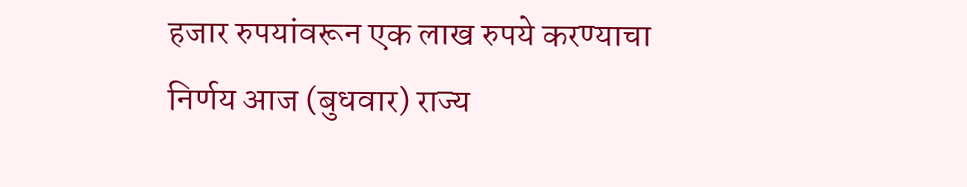हजार रुपयांवरून एक लाख रुपये करण्याचा निर्णय आज (बुधवार) राज्य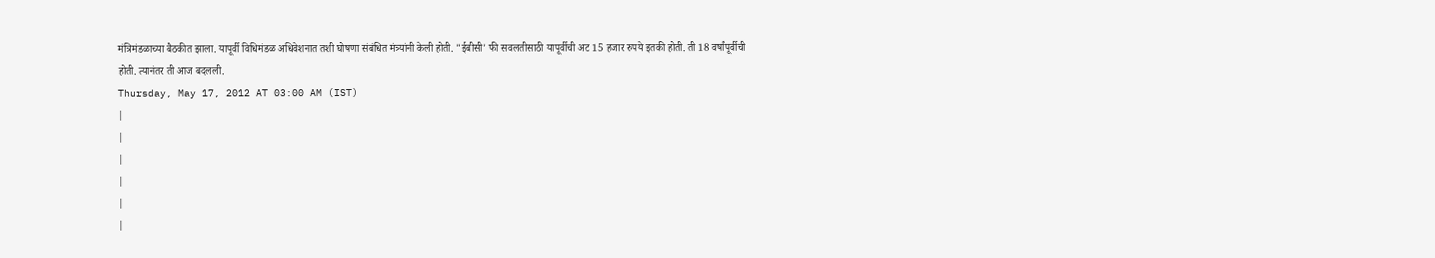मंत्रिमंडळाच्या बैठकीत झाला. यापूर्वी विधिमंडळ अधिवेशनात तशी घोषणा संबंधित मंत्र्यांनी केली होती. "ईबीसी' फी सवलतीसाठी यापूर्वीची अट 15 हजार रुपये इतकी होती. ती 18 वर्षांपूर्वीची होती. त्यानंतर ती आज बदलली.
Thursday, May 17, 2012 AT 03:00 AM (IST)
|
|
|
|
|
|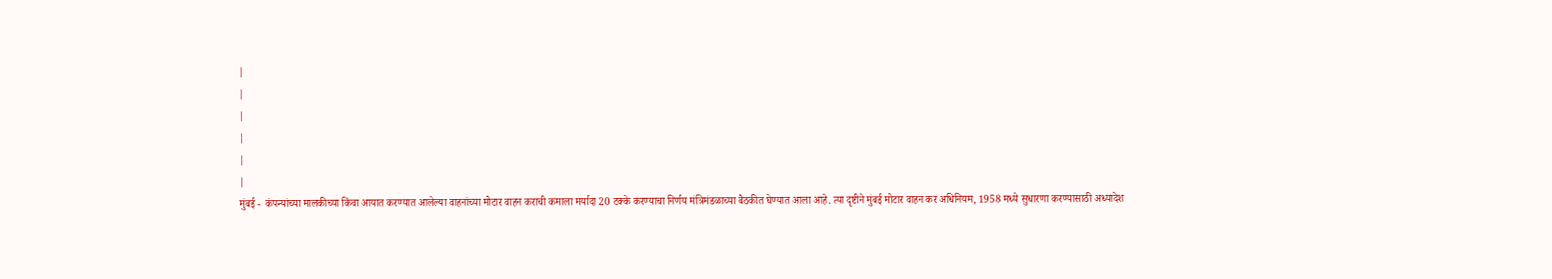|
|
|
|
|
|
मुंबई -  कंपन्यांच्या मालकीच्या किंवा आयात करण्यात आलेल्या वाहनांच्या मोटार वाहन कराची कमाला मर्यादा 20 टक्के करण्याचा निर्णय मंत्रिमंडळाच्या बैठकीत घेण्यात आला आहे. त्या दृष्टीने मुंबई मोटार वाहन कर अधिनियम, 1958 मध्ये सुधारणा करण्यासाठी अध्यादेश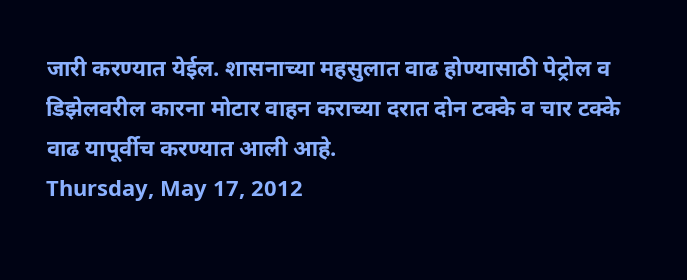जारी करण्यात येईल. शासनाच्या महसुलात वाढ होण्यासाठी पेट्रोल व डिझेलवरील कारना मोटार वाहन कराच्या दरात दोन टक्के व चार टक्के वाढ यापूर्वीच करण्यात आली आहे.
Thursday, May 17, 2012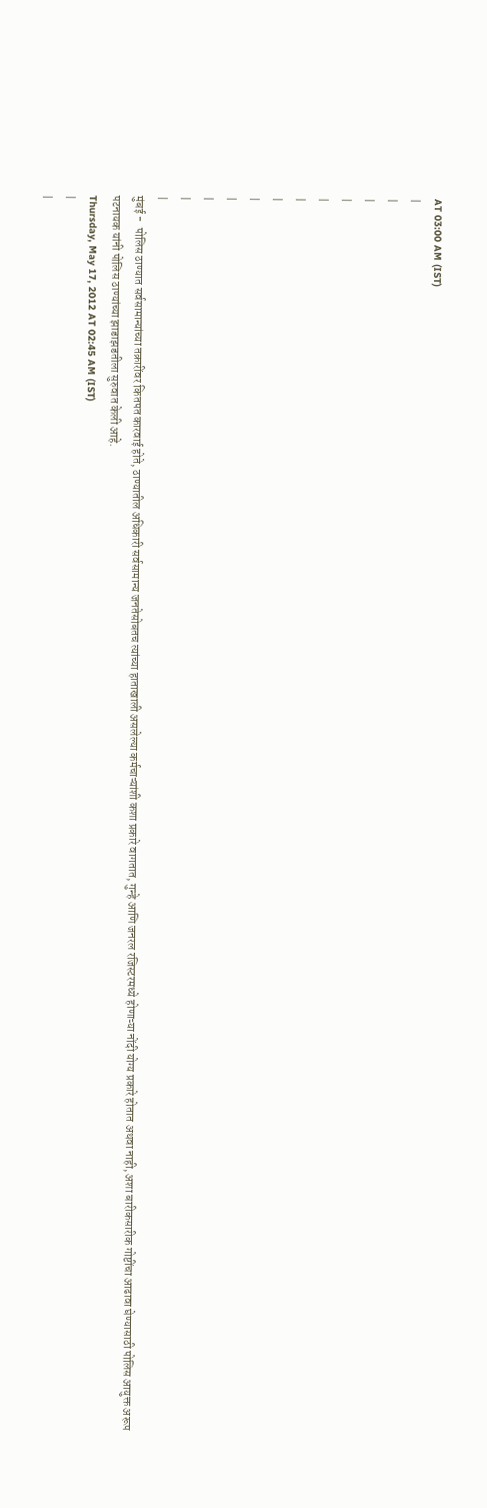AT 03:00 AM (IST)
|
|
|
|
|
|
|
|
|
|
|
|
मुंबई -  पोलिस ठाण्यात सर्वसामान्यांच्या तक्रारींवर कितपत कारवाई होते, ठाण्यातील अधिकारी सर्वसामान्य जनतेसोबतच त्यांच्या हाताखाली असलेल्या कर्मचाऱ्यांशी कशा प्रकारे वागतात, गुन्हे आणि जनरल रजिस्टरमध्ये होणाऱ्या नोंदी योग्य प्रकारे होतात अथवा नाही, अशा बारीकसारीक गोष्टींचा आढावा घेण्यासाठी पोलिस आयुक्त अरूप पटनायक यांनी पोलिस ठाण्यांच्या झाडाझडतीला सुरुवात केली आहे.
Thursday, May 17, 2012 AT 02:45 AM (IST)
|
|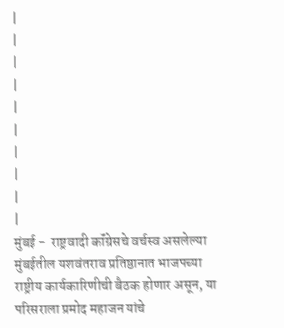|
|
|
|
|
|
|
|
|
|
मुंबई -  राष्ट्रवादी कॉंग्रेसचे वर्चस्व असलेल्या मुंबईतील यशवंतराव प्रतिष्ठानात भाजपच्या राष्ट्रीय कार्यकारिणीची बैठक होणार असून, या परिसराला प्रमोद महाजन यांचे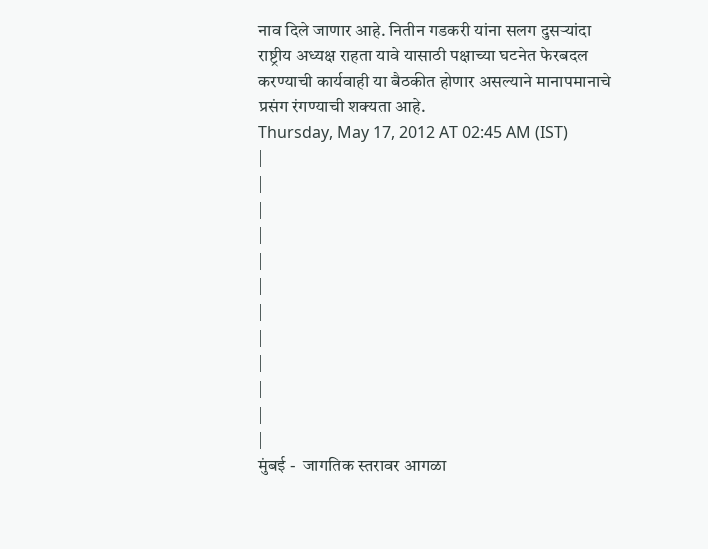नाव दिले जाणार आहे. नितीन गडकरी यांना सलग दुसऱ्यांदा राष्ट्रीय अध्यक्ष राहता यावे यासाठी पक्षाच्या घटनेत फेरबदल करण्याची कार्यवाही या बैठकीत होणार असल्याने मानापमानाचे प्रसंग रंगण्याची शक्यता आहे.
Thursday, May 17, 2012 AT 02:45 AM (IST)
|
|
|
|
|
|
|
|
|
|
|
|
मुंबई -  जागतिक स्तरावर आगळा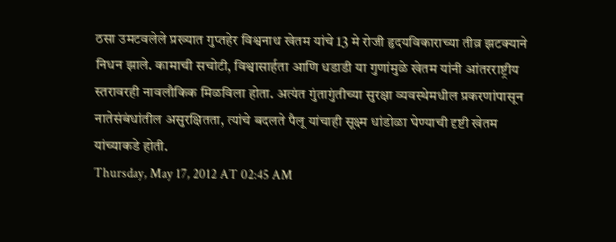ठसा उमटवलेले प्रख्यात गुप्तहेर विश्वनाथ खेतम यांचे 13 मे रोजी हृदयविकाराच्या तीव्र झटक्याने निधन झाले. कामाची सचोटी, विश्वासार्हता आणि धडाडी या गुणांमुळे खेतम यांनी आंतरराष्ट्रीय स्तरावरही नावलौकिक मिळविला होता. अत्यंत गुंतागुंतीच्या सुरक्षा व्यवस्थेमधील प्रकरणांपासून नातेसंबंधांतील असुरक्षितता, त्यांचे बदलते पैलू यांचाही सूक्ष्म धांडोळा घेण्याची दृष्टी खेतम यांच्याकडे होती.
Thursday, May 17, 2012 AT 02:45 AM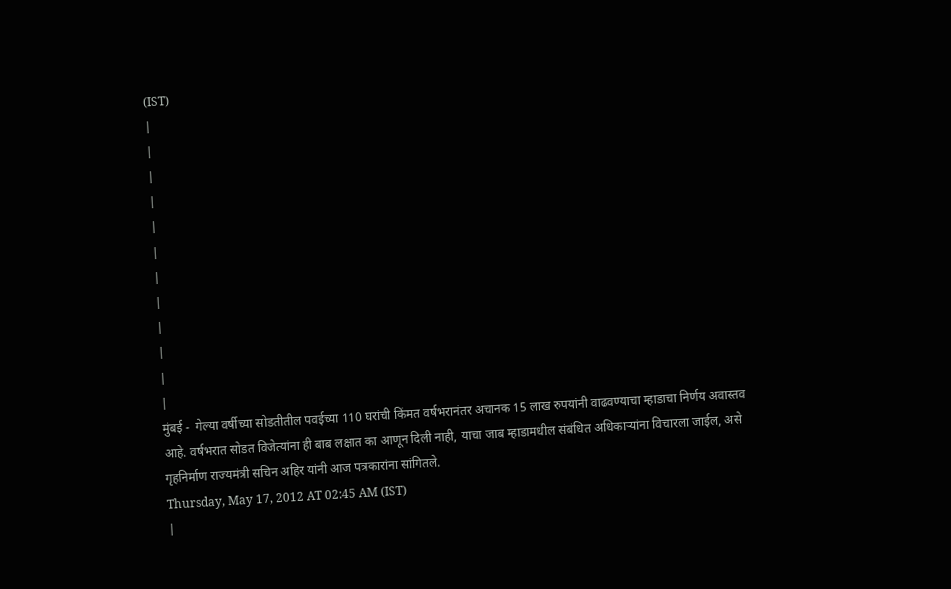(IST)
|
|
|
|
|
|
|
|
|
|
|
|
मुंबई -  गेल्या वर्षीच्या सोडतीतील पवईच्या 110 घरांची किंमत वर्षभरानंतर अचानक 15 लाख रुपयांनी वाढवण्याचा म्हाडाचा निर्णय अवास्तव आहे. वर्षभरात सोडत विजेत्यांना ही बाब लक्षात का आणून दिली नाही, याचा जाब म्हाडामधील संबंधित अधिकाऱ्यांना विचारला जाईल, असे गृहनिर्माण राज्यमंत्री सचिन अहिर यांनी आज पत्रकारांना सांगितले.
Thursday, May 17, 2012 AT 02:45 AM (IST)
|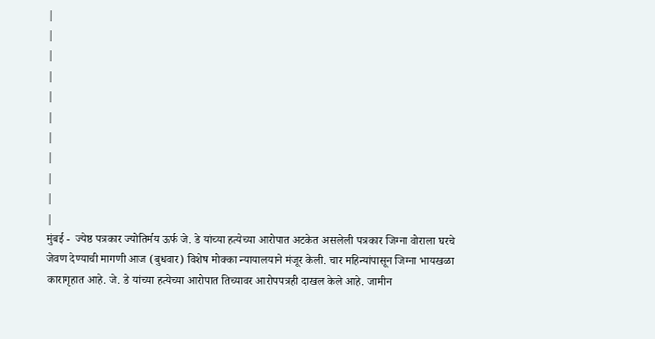|
|
|
|
|
|
|
|
|
|
|
मुंबई -  ज्येष्ठ पत्रकार ज्योतिर्मय ऊर्फ जे. डे यांच्या हत्येच्या आरोपात अटकेत असलेली पत्रकार जिग्ना वोराला घरचे जेवण देण्याची मागणी आज (बुधवार) विशेष मोक्का न्यायालयाने मंजूर केली. चार महिन्यांपासून जिग्ना भायखळा कारागृहात आहे. जे. डे यांच्या हत्येच्या आरोपात तिच्यावर आरोपपत्रही दाखल केले आहे. जामीन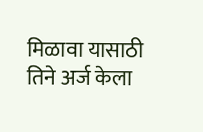मिळावा यासाठी तिने अर्ज केला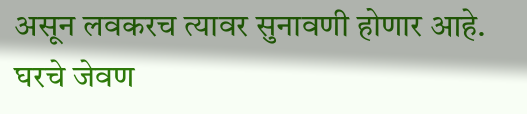असून लवकरच त्यावर सुनावणी होणार आहे. घरचे जेवण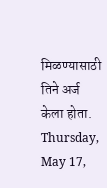मिळण्यासाठी तिने अर्ज केला होता.
Thursday, May 17,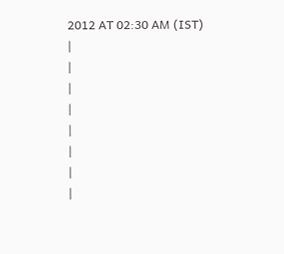2012 AT 02:30 AM (IST)
|
|
|
|
|
|
|
|